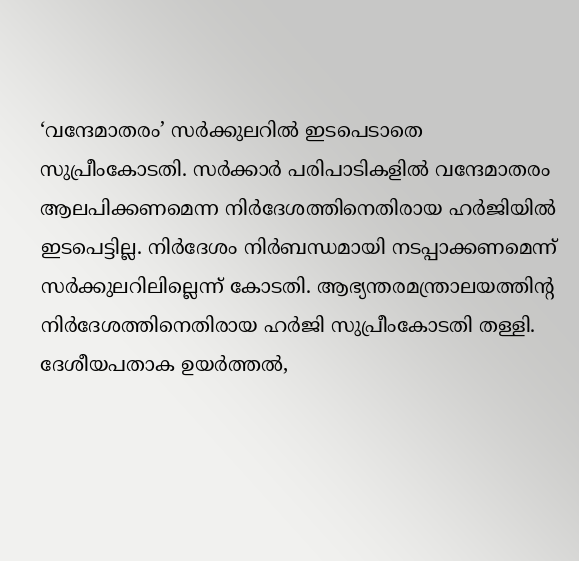‘വന്ദേമാതരം’ സർക്കുലറിൽ ഇടപെടാതെ സുപ്രീംകോടതി. സർക്കാർ പരിപാടികളിൽ വന്ദേമാതരം ആലപിക്കണമെന്ന നിർദേശത്തിനെതിരായ ഹർജിയിൽ ഇടപെട്ടില്ല. നിർദേശം നിർബന്ധമായി നടപ്പാക്കണമെന്ന് സർക്കുലറിലില്ലെന്ന് കോടതി. ആഭ്യന്തരമന്ത്രാലയത്തിന്റ നിർദേശത്തിനെതിരായ ഹർജി സുപ്രീംകോടതി തള്ളി.
ദേശീയപതാക ഉയർത്തൽ,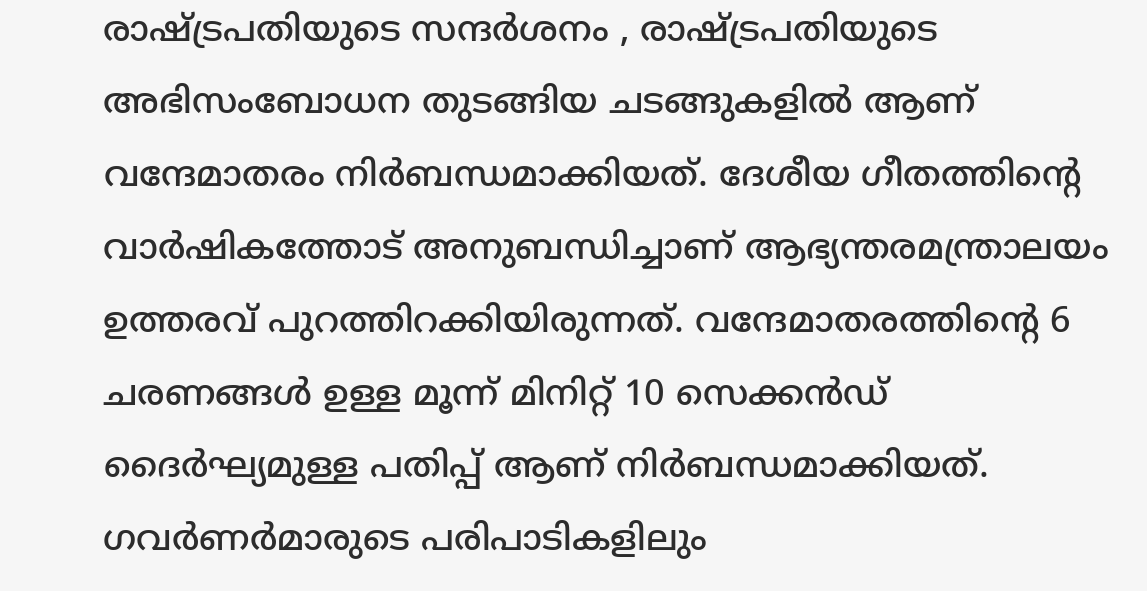രാഷ്ട്രപതിയുടെ സന്ദർശനം , രാഷ്ട്രപതിയുടെ അഭിസംബോധന തുടങ്ങിയ ചടങ്ങുകളിൽ ആണ് വന്ദേമാതരം നിർബന്ധമാക്കിയത്. ദേശീയ ഗീതത്തിൻ്റെ വാർഷികത്തോട് അനുബന്ധിച്ചാണ് ആഭ്യന്തരമന്ത്രാലയം ഉത്തരവ് പുറത്തിറക്കിയിരുന്നത്. വന്ദേമാതരത്തിന്റെ 6 ചരണങ്ങൾ ഉള്ള മൂന്ന് മിനിറ്റ് 10 സെക്കൻഡ് ദൈർഘ്യമുള്ള പതിപ്പ് ആണ് നിർബന്ധമാക്കിയത്.
ഗവർണർമാരുടെ പരിപാടികളിലും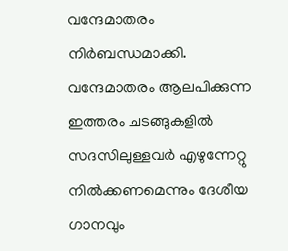വന്ദേമാതരം നിർബന്ധമാക്കി. വന്ദേമാതരം ആലപിക്കുന്ന ഇത്തരം ചടങ്ങുകളിൽ സദസിലുള്ളവർ എഴുന്നേറ്റു നിൽക്കണമെന്നും ദേശീയ ഗാനവും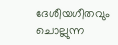ദേശീയഗീതവും ചൊല്ലുന്ന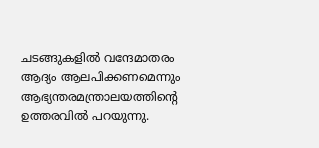ചടങ്ങുകളിൽ വന്ദേമാതരം ആദ്യം ആലപിക്കണമെന്നും ആഭ്യന്തരമന്ത്രാലയത്തിന്റെ ഉത്തരവിൽ പറയുന്നു.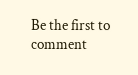Be the first to comment